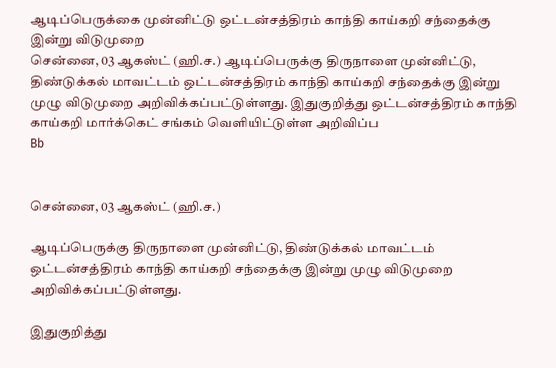ஆடிப்பெருக்கை முன்னிட்டு ஒட்டன்சத்திரம் காந்தி காய்கறி சந்தைக்கு இன்று விடுமுறை
சென்னை, 03 ஆகஸ்ட் (ஹி.ச.) ஆடிப்பெருக்கு திருநாளை முன்னிட்டு, திண்டுக்கல் மாவட்டம் ஒட்டன்சத்திரம் காந்தி காய்கறி சந்தைக்கு இன்று முழு விடுமுறை அறிவிக்கப்பட்டுள்ளது. இதுகுறித்து ஒட்டன்சத்திரம் காந்தி காய்கறி மார்க்கெட் சங்கம் வெளியிட்டுள்ள அறிவிப்ப
Bb


சென்னை, 03 ஆகஸ்ட் (ஹி.ச.)

ஆடிப்பெருக்கு திருநாளை முன்னிட்டு, திண்டுக்கல் மாவட்டம் ஒட்டன்சத்திரம் காந்தி காய்கறி சந்தைக்கு இன்று முழு விடுமுறை அறிவிக்கப்பட்டுள்ளது.

இதுகுறித்து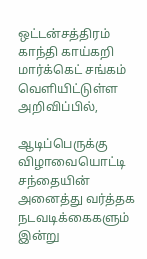ஒட்டன்சத்திரம் காந்தி காய்கறி மார்க்கெட் சங்கம் வெளியிட்டுள்ள அறிவிப்பில்,

ஆடிப்பெருக்கு விழாவையொட்டி சந்தையின் அனைத்து வர்த்தக நடவடிக்கைகளும் இன்று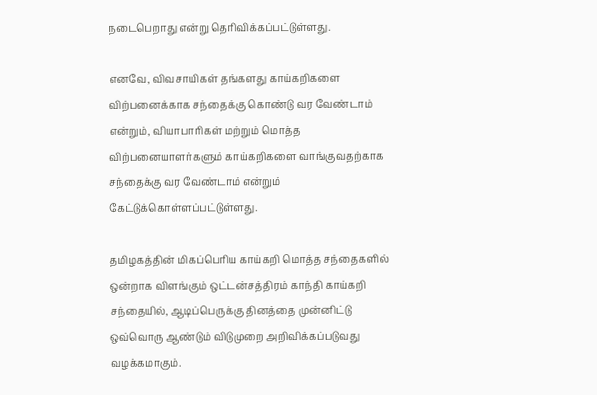நடைபெறாது என்று தெரிவிக்கப்பட்டுள்ளது.

எனவே, விவசாயிகள் தங்களது காய்கறிகளை விற்பனைக்காக சந்தைக்கு கொண்டு வர வேண்டாம் என்றும், வியாபாரிகள் மற்றும் மொத்த விற்பனையாளர்களும் காய்கறிகளை வாங்குவதற்காக சந்தைக்கு வர வேண்டாம் என்றும் கேட்டுக்கொள்ளப்பட்டுள்ளது.

தமிழகத்தின் மிகப்பெரிய காய்கறி மொத்த சந்தைகளில் ஒன்றாக விளங்கும் ஒட்டன்சத்திரம் காந்தி காய்கறி சந்தையில், ஆடிப்பெருக்கு தினத்தை முன்னிட்டு ஒவ்வொரு ஆண்டும் விடுமுறை அறிவிக்கப்படுவது வழக்கமாகும்.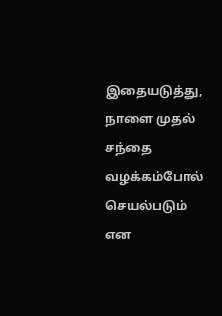இதையடுத்து, நாளை முதல் சந்தை வழக்கம்போல் செயல்படும் என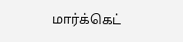மார்க்கெட்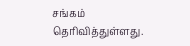சங்கம் தெரிவித்துள்ளது.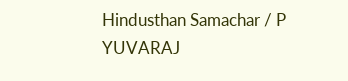Hindusthan Samachar / P YUVARAJ